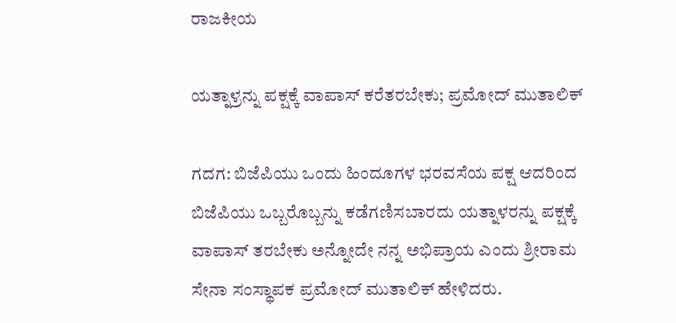ರಾಜಕೀಯ

ಯತ್ನಾಳ್ರನ್ನು ಪಕ್ಷಕ್ಕೆ ವಾಪಾಸ್ ಕರೆತರಬೇಕು; ಪ್ರಮೋದ್ ಮುತಾಲಿಕ್

ಗದಗ: ಬಿಜೆಪಿಯು ಒಂದು ಹಿಂದೂಗಳ ಭರವಸೆಯ ಪಕ್ಷ ಆದರಿಂದ ಬಿಜೆಪಿಯು ಒಬ್ಬರೊಬ್ಬನ್ನು ಕಡೆಗಣಿಸಬಾರದು ಯತ್ನಾಳರನ್ನು ಪಕ್ಷಕ್ಕೆ ವಾಪಾಸ್ ತರಬೇಕು ಅನ್ನೋದೇ ನನ್ನ ಅಭಿಪ್ರಾಯ ಎಂದು ಶ್ರೀರಾಮ ಸೇನಾ ಸಂಸ್ಥಾಪಕ ಪ್ರಮೋದ್ ಮುತಾಲಿಕ್ ಹೇಳಿದರು.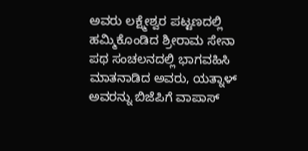ಅವರು ಲಕ್ಷ್ಮೇಶ್ವರ ಪಟ್ಟಣದಲ್ಲಿ ಹಮ್ಮಿಕೊಂಡಿದ ಶ್ರೀರಾಮ ಸೇನಾ ಪಥ ಸಂಚಲನದಲ್ಲಿ ಭಾಗವಹಿಸಿ ಮಾತನಾಡಿದ ಅವರು, ಯತ್ನಾಳ್ ಅವರನ್ನು ಬಿಜೆಪಿಗೆ ವಾಪಾಸ್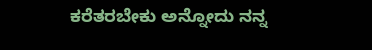ಕರೆತರಬೇಕು ಅನ್ನೋದು ನನ್ನ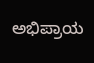ಅಭಿಪ್ರಾಯ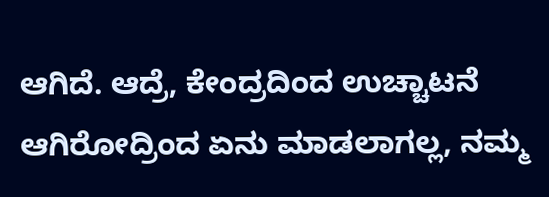ಆಗಿದೆ. ಆದ್ರೆ, ಕೇಂದ್ರದಿಂದ ಉಚ್ಚಾಟನೆ ಆಗಿರೋದ್ರಿಂದ ಏನು ಮಾಡಲಾಗಲ್ಲ, ನಮ್ಮ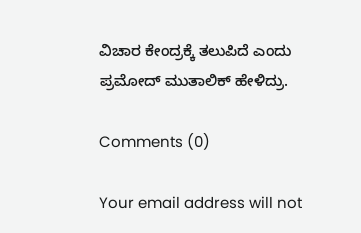ವಿಚಾರ ಕೇಂದ್ರಕ್ಕೆ ತಲುಪಿದೆ ಎಂದು ಪ್ರಮೋದ್ ಮುತಾಲಿಕ್ ಹೇಳಿದ್ರು.

Comments (0)

Your email address will not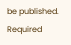be published. Required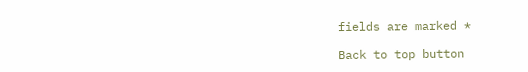fields are marked *

Back to top button